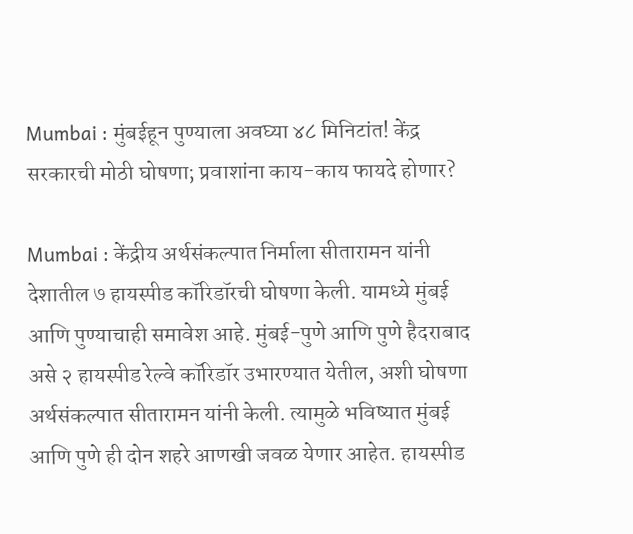Mumbai : मुंबईहून पुण्याला अवघ्या ४८ मिनिटांत! केंद्र सरकारची मोठी घोषणा; प्रवाशांना काय-काय फायदे होणार?

Mumbai : केंद्रीय अर्थसंकल्पात निर्माला सीतारामन यांनी देशातील ७ हायस्पीड कॉरिडॉरची घोषणा केली. यामध्ये मुंबई आणि पुण्याचाही समावेश आहे. मुंबई-पुणे आणि पुणे हैदराबाद असे २ हायस्पीड रेल्वे कॉरिडॉर उभारण्यात येतील, अशी घोषणा अर्थसंकल्पात सीतारामन यांनी केली. त्यामुळे भविष्यात मुंबई आणि पुणे ही दोन शहरे आणखी जवळ येणार आहेत. हायस्पीड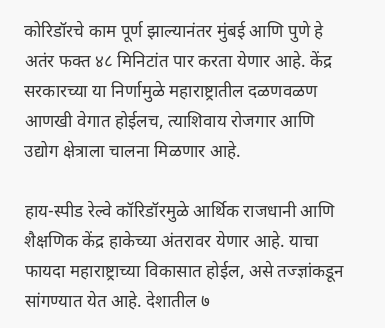कोरिडॉरचे काम पूर्ण झाल्यानंतर मुंबई आणि पुणे हे अतंर फक्त ४८ मिनिटांत पार करता येणार आहे. केंद्र सरकारच्या या निर्णामुळे महाराष्ट्रातील दळणवळण आणखी वेगात होईलच, त्याशिवाय रोजगार आणि उद्योग क्षेत्राला चालना मिळणार आहे.

हाय-स्पीड रेल्वे कॉरिडॉरमुळे आर्थिक राजधानी आणि शैक्षणिक केंद्र हाकेच्या अंतरावर येणार आहे. याचा फायदा महाराष्ट्राच्या विकासात होईल, असे तज्ज्ञांकडून सांगण्यात येत आहे. देशातील ७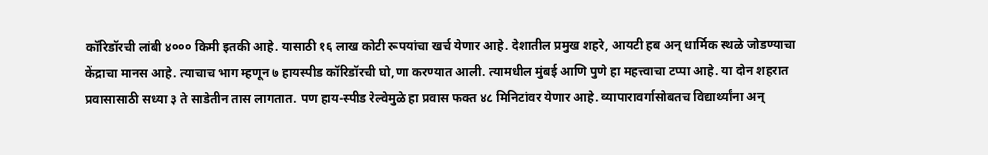कॉरिडॉरची लांबी ४००० किमी इतकी आहे. यासाठी १६ लाख कोटी रूपयांचा खर्च येणार आहे. देशातील प्रमुख शहरे, आयटी हब अन् धार्मिक स्थळे जोडण्याचा केंद्राचा मानस आहे. त्याचाच भाग म्हणून ७ हायस्पीड कॉरिडॉरची घो,णा करण्यात आली. त्यामधील मुंबई आणि पुणे हा महत्त्वाचा टप्पा आहे. या दोन शहरात प्रवासासाठी सध्या ३ ते साडेतीन तास लागतात. पण हाय-स्पीड रेल्वेमुळे हा प्रवास फक्त ४८ मिनिटांवर येणार आहे. व्यापारावर्गासोबतच विद्यार्थ्यांना अन्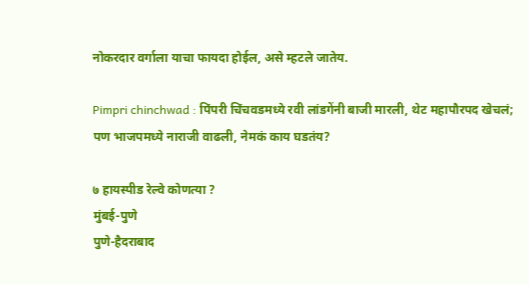नोकरदार वर्गाला याचा फायदा होईल, असे म्हटले जातेय.

Pimpri chinchwad : पिंपरी चिंचवडमध्ये रवी लांडगेंनी बाजी मारली, थेट महापौरपद खेचलं; पण भाजपमध्ये नाराजी वाढली, नेमकं काय घडतंय?

७ हायस्पीड रेल्वे कोणत्या ?
मुंबई-पुणे
पुणे-हैदराबाद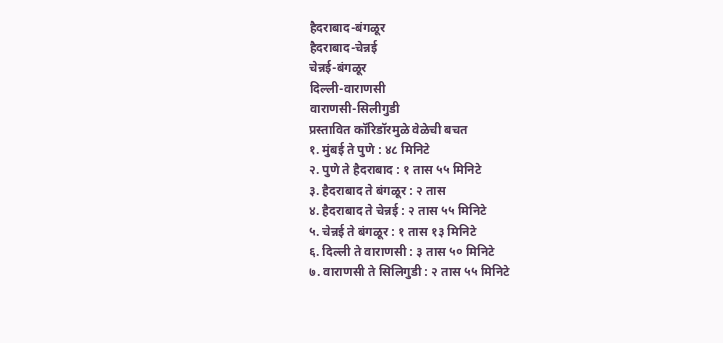हैदराबाद-बंगळूर
हैदराबाद-चेन्नई
चेन्नई-बंगळूर
दिल्ली-वाराणसी
वाराणसी-सिलीगुडी
प्रस्तावित कॉरिडॉरमुळे वेळेची बचत
१. मुंबई ते पुणे : ४८ मिनिटे
२. पुणे ते हैदराबाद : १ तास ५५ मिनिटे
३. हैदराबाद ते बंगळूर : २ तास
४. हैदराबाद ते चेन्नई : २ तास ५५ मिनिटे
५. चेन्नई ते बंगळूर : १ तास १३ मिनिटे
६. दिल्ली ते वाराणसी : ३ तास ५० मिनिटे
७. वाराणसी ते सिलिगुडी : २ तास ५५ मिनिटे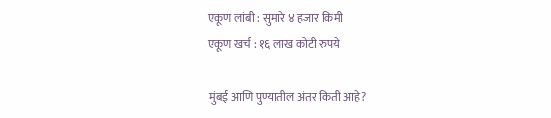एकूण लांबी : सुमारे ४ हजार किमी
एकूण खर्च : १६ लाख कोटी रुपये

मुंबई आणि पुण्यातील अंतर किती आहे?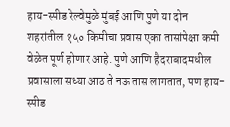हाय-स्पीड रेल्वेमुळे मुंबई आणि पुणे या दोन शहरांतील १५० किमीचा प्रवास एका तासांपेक्षा कमी वेळेत पूर्ण होणार आहे. पुणे आणि हैदराबादमधील प्रवासाला सध्या आठ ते नऊ तास लागतात, पण हाय-स्पीड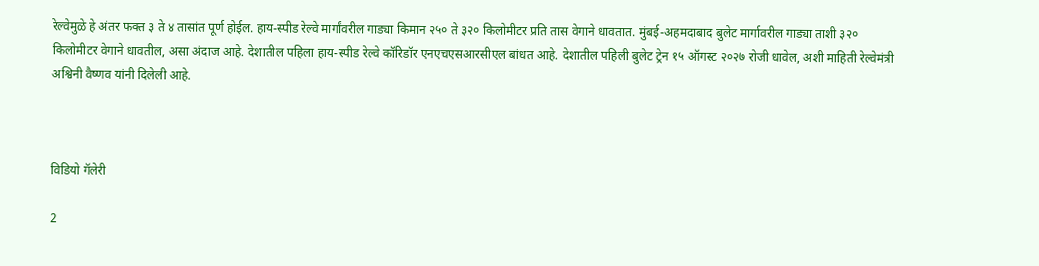रेल्वेमुळे हे अंतर फक्त ३ ते ४ तासांत पूर्ण होईल. हाय-स्पीड रेल्वे मार्गांवरील गाड्या किमान २५० ते ३२० किलोमीटर प्रति तास वेगाने धावतात. मुंबई-अहमदाबाद बुलेट मार्गावरील गाड्या ताशी ३२० किलोमीटर वेगाने धावतील, असा अंदाज आहे. देशातील पहिला हाय-स्पीड रेल्वे कॉरिडॉर एनएचएसआरसीएल बांधत आहे. देशातील पहिली बुलेट ट्रेन १५ ऑगस्ट २०२७ रोजी धावेल, अशी माहिती रेल्वेमंत्री अश्विनी वैष्णव यांनी दिलेली आहे.



विडियो गॅलेरी

2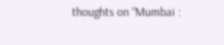thoughts on “Mumbai :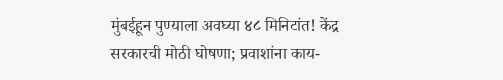मुंबईहून पुण्याला अवघ्या ४८ मिनिटांत! केंद्र सरकारची मोठी घोषणा; प्रवाशांना काय-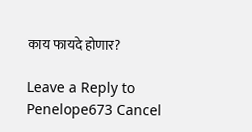काय फायदे होणार?

Leave a Reply to Penelope673 Cancel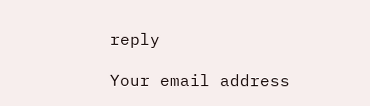reply

Your email address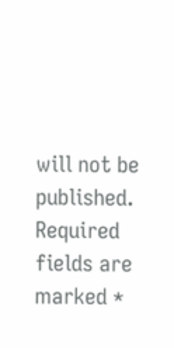will not be published. Required fields are marked *